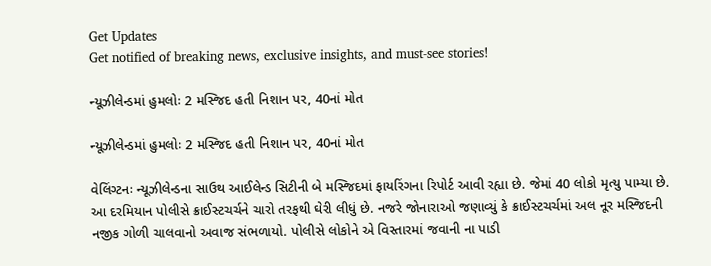Get Updates
Get notified of breaking news, exclusive insights, and must-see stories!

ન્યૂઝીલેન્ડમાં હુમલોઃ 2 મસ્જિદ હતી નિશાન પર, 40નાં મોત

ન્યૂઝીલેન્ડમાં હુમલોઃ 2 મસ્જિદ હતી નિશાન પર, 40નાં મોત

વેલિંગ્ટનઃ ન્યૂઝીલેન્ડના સાઉથ આઈલેન્ડ સિટીની બે મસ્જિદમાં ફાયરિંગના રિપોર્ટ આવી રહ્યા છે. જેમાં 40 લોકો મૃત્યુ પામ્યા છે. આ દરમિયાન પોલીસે ક્રાઈસ્ટચર્ચને ચારો તરફથી ઘેરી લીધું છે. નજરે જોનારાઓ જણાવ્યું કે ક્રાઈસ્ટચર્ચમાં અલ નૂર મસ્જિદની નજીક ગોળી ચાલવાનો અવાજ સંભળાયો. પોલીસે લોકોને એ વિસ્તારમાં જવાની ના પાડી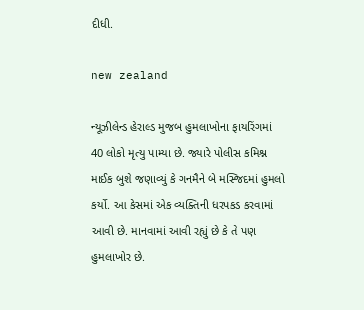દીધી.

new zealand

ન્યૂઝીલેન્ડ હેરાલ્ડ મુજબ હુમલાખોના ફાયરિંગમાં 40 લોકો મૃત્યુ પામ્યા છે. જ્યારે પોલીસ કમિશ્ન માઈક બુશે જણાવ્યું કે ગનમૈને બે મસ્જિદમાં હુમલો કર્યો. આ કેસમાં એક વ્યક્તિની ધરપકડ કરવામાં આવી છે. માનવામાં આવી રહ્યું છે કે તે પણ હુમલાખોર છે.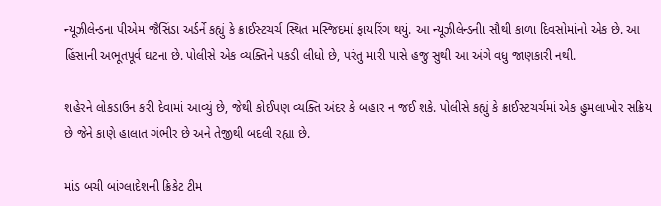ન્યૂઝીલેન્ડના પીએમ જૈસિંડા અર્ડર્ને કહ્યું કે ક્રાઈસ્ટચર્ચ સ્થિત મસ્જિદમાં ફાયરિંગ થયું. આ ન્યૂઝીલેન્ડનીા સૌથી કાળા દિવસોમાંનો એક છે. આ હિંસાની અભૂતપૂર્વ ઘટના છે. પોલીસે એક વ્યક્તિને પકડી લીધો છે, પરંતુ મારી પાસે હજુ સુથી આ અંગે વધુ જાણકારી નથી.

શહેરને લોકડાઉન કરી દેવામાં આવ્યું છે, જેથી કોઈપણ વ્યક્તિ અંદર કે બહાર ન જઈ શકે. પોલીસે કહ્યું કે ક્રાઈસ્ટચર્ચમાં એક હુમલાખોર સક્રિય છે જેને કાણે હાલાત ગંભીર છે અને તેજીથી બદલી રહ્યા છે.

માંડ બચી બાંગ્લાદેશની ક્રિકેટ ટીમ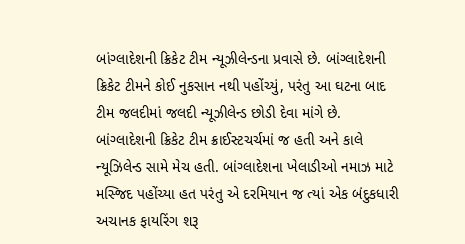બાંગ્લાદેશની ક્રિકેટ ટીમ ન્યૂઝીલેન્ડના પ્રવાસે છે. બાંગ્લાદેશની ક્રિકેટ ટીમને કોઈ નુકસાન નથી પહોંચ્યું, પરંતુ આ ઘટના બાદ ટીમ જલદીમાં જલદી ન્યૂઝીલેન્ડ છોડી દેવા માંગે છે. બાંગ્લાદેશની ક્રિકેટ ટીમ ક્રાઈસ્ટચર્ચમાં જ હતી અને કાલે ન્યૂઝિલેન્ડ સામે મેચ હતી. બાંગ્લાદેશના ખેલાડીઓ નમાઝ માટે મસ્જિદ પહોંચ્યા હત પરંતુ એ દરમિયાન જ ત્યાં એક બંદુકધારી અચાનક ફાયરિંગ શરૂ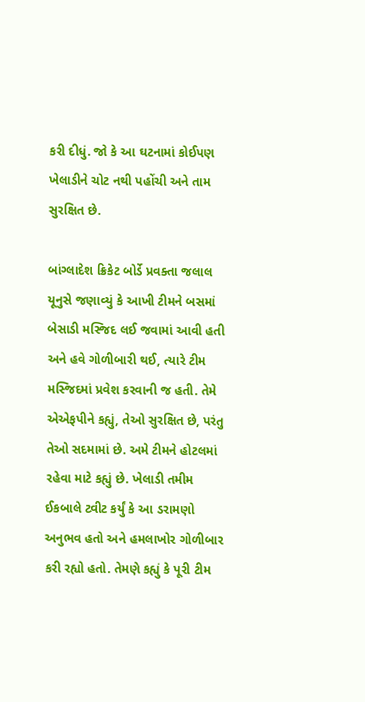કરી દીધું. જો કે આ ઘટનામાં કોઈપણ ખેલાડીને ચોટ નથી પહોંચી અને તામ સુરક્ષિત છે.

બાંગ્લાદેશ ક્રિકેટ બોર્ડે પ્રવક્તા જલાલ યૂનુસે જણાવ્યું કે આખી ટીમને બસમાં બેસાડી મસ્જિદ લઈ જવામાં આવી હતી અને હવે ગોળીબારી થઈ, ત્યારે ટીમ મસ્જિદમાં પ્રવેશ કરવાની જ હતી. તેમે એએફપીને કહ્યું, તેઓ સુરક્ષિત છે, પરંતુ તેઓ સદમામાં છે. અમે ટીમને હોટલમાં રહેવા માટે કહ્યું છે. ખેલાડી તમીમ ઈકબાલે ટ્વીટ કર્યું કે આ ડરામણો અનુભવ હતો અને હમલાખોર ગોળીબાર કરી રહ્યો હતો. તેમણે કહ્યું કે પૂરી ટીમ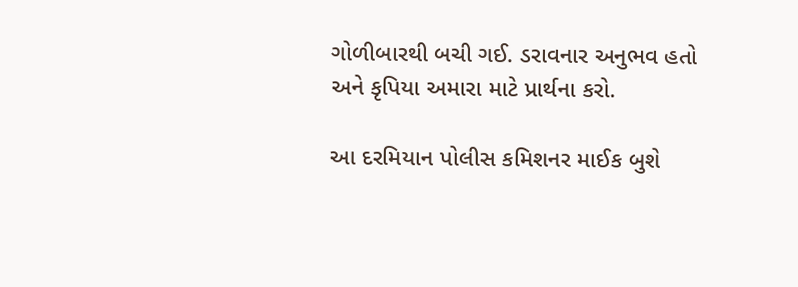ગોળીબારથી બચી ગઈ. ડરાવનાર અનુભવ હતો અને કૃપિયા અમારા માટે પ્રાર્થના કરો.

આ દરમિયાન પોલીસ કમિશનર માઈક બુશે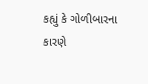કહ્યું કે ગોળીબારના કારણે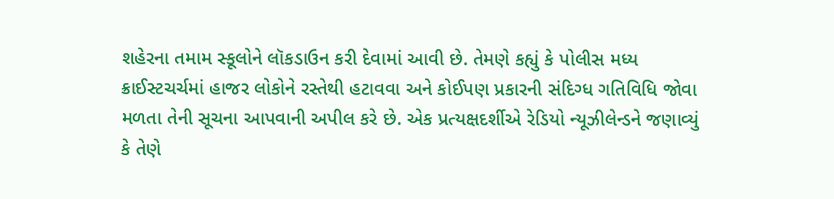શહેરના તમામ સ્કૂલોને લૉકડાઉન કરી દેવામાં આવી છે. તેમણે કહ્યું કે પોલીસ મધ્ય ક્રાઈસ્ટચર્ચમાં હાજર લોકોને રસ્તેથી હટાવવા અને કોઈપણ પ્રકારની સંદિગ્ધ ગતિવિધિ જોવા મળતા તેની સૂચના આપવાની અપીલ કરે છે. એક પ્રત્યક્ષદર્શીએ રેડિયો ન્યૂઝીલેન્ડને જણાવ્યું કે તેણે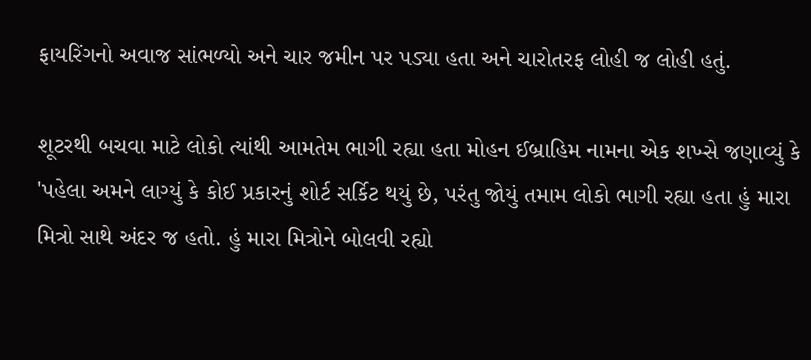ફાયરિંગનો અવાજ સાંભળ્યો અને ચાર જમીન પર પડ્યા હતા અને ચારોતરફ લોહી જ લોહી હતું.

શૂટરથી બચવા માટે લોકો ત્યાંથી આમતેમ ભાગી રહ્યા હતા મોહન ઈબ્રાહિમ નામના એક શખ્સે જણાવ્યું કે 'પહેલા અમને લાગ્યું કે કોઈ પ્રકારનું શોર્ટ સર્કિટ થયું છે, પરંતુ જોયું તમામ લોકો ભાગી રહ્યા હતા હું મારા મિત્રો સાથે અંદર જ હતો. હું મારા મિત્રોને બોલવી રહ્યો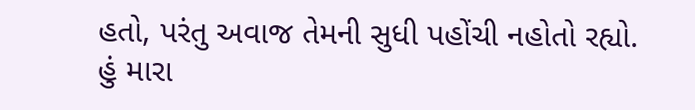હતો, પરંતુ અવાજ તેમની સુધી પહોંચી નહોતો રહ્યો. હું મારા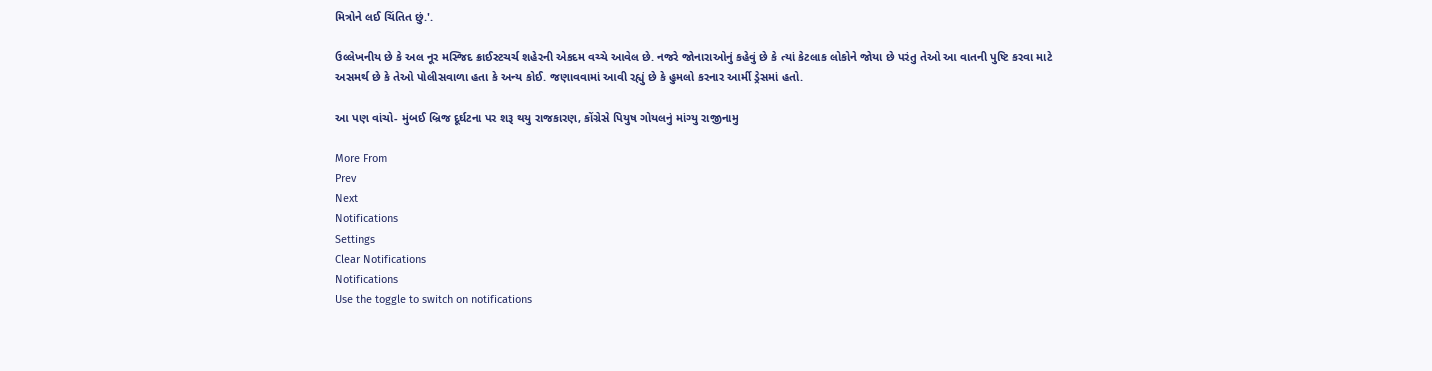મિત્રોને લઈ ચિંતિત છું.'.

ઉલ્લેખનીય છે કે અલ નૂર મસ્જિદ ક્રાઈસ્ટચર્ચ શહેરની એકદમ વચ્ચે આવેલ છે. નજરે જોનારાઓનું કહેવું છે કે ત્યાં કેટલાક લોકોને જોયા છે પરંતુ તેઓ આ વાતની પુષ્ટિ કરવા માટે અસમર્થ છે કે તેઓ પોલીસવાળા હતા કે અન્ય કોઈ. જણાવવામાં આવી રહ્યું છે કે હુમલો કરનાર આર્મી ડ્રેસમાં હતો.

આ પણ વાંચો- મુંબઈ બ્રિજ દૂર્ઘટના પર શરૂ થયુ રાજકારણ, કોંગ્રેસે પિયુષ ગોયલનું માંગ્યુ રાજીનામુ

More From
Prev
Next
Notifications
Settings
Clear Notifications
Notifications
Use the toggle to switch on notifications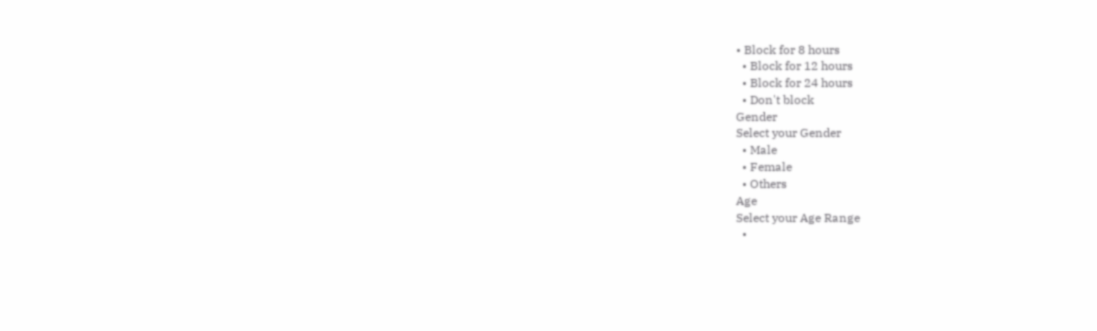• Block for 8 hours
  • Block for 12 hours
  • Block for 24 hours
  • Don't block
Gender
Select your Gender
  • Male
  • Female
  • Others
Age
Select your Age Range
  •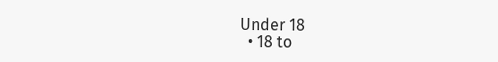Under 18
  • 18 to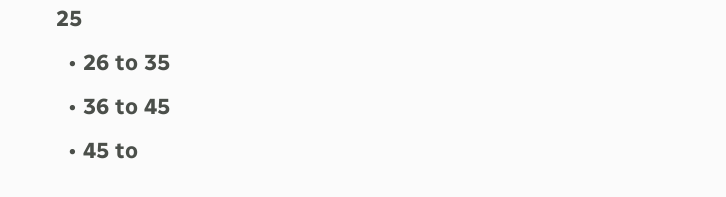25
  • 26 to 35
  • 36 to 45
  • 45 to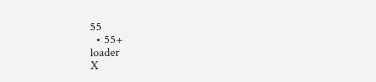55
  • 55+
loader
X